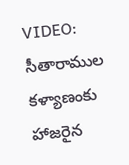VIDEO: సీతారాముల కళ్యాణంకు హాజరైన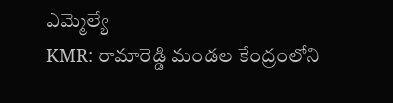ఎమ్మెల్యే
KMR: రామారెడ్డి మండల కేంద్రంలోని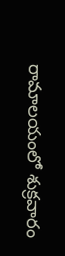రామాలయంలో శుక్రవారం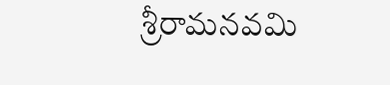శ్రీరామనవమి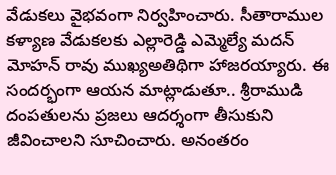వేడుకలు వైభవంగా నిర్వహించారు. సీతారాముల కళ్యాణ వేడుకలకు ఎల్లారెడ్డి ఎమ్మెల్యే మదన్ మోహన్ రావు ముఖ్యఅతిథిగా హాజరయ్యారు. ఈ సందర్భంగా ఆయన మాట్లాడుతూ.. శ్రీరాముడి దంపతులను ప్రజలు ఆదర్శంగా తీసుకుని జీవించాలని సూచించారు. అనంతరం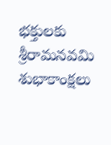భక్తులకు శ్రీరామనవమి శుభాకాంక్షలు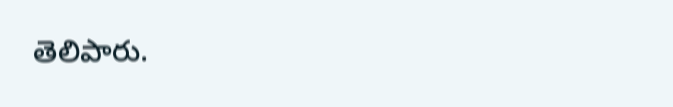తెలిపారు.